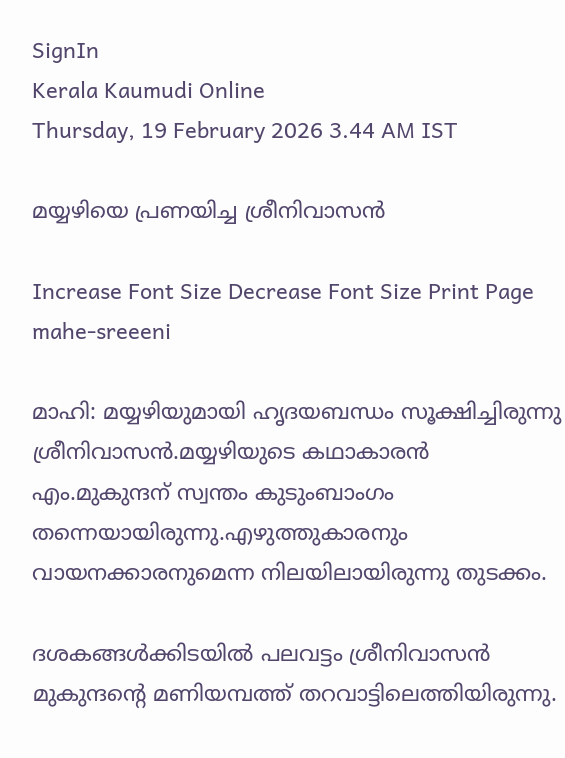SignIn
Kerala Kaumudi Online
Thursday, 19 February 2026 3.44 AM IST

മയ്യഴിയെ പ്രണയിച്ച ശ്രീനിവാസൻ

Increase Font Size Decrease Font Size Print Page
mahe-sreeeni

മാഹി: മയ്യഴിയുമായി ഹൃദയബന്ധം സൂക്ഷിച്ചിരുന്നു ശ്രീനിവാസൻ.മയ്യഴിയുടെ കഥാകാരൻ എം.മുകുന്ദന് സ്വന്തം കുടുംബാംഗം തന്നെയായിരുന്നു.എഴുത്തുകാരനും വായനക്കാരനുമെന്ന നിലയിലായിരുന്നു തുടക്കം.

ദശകങ്ങൾക്കിടയിൽ പലവട്ടം ശ്രീനിവാസൻ മുകുന്ദന്റെ മണിയമ്പത്ത് തറവാട്ടിലെത്തിയിരുന്നു.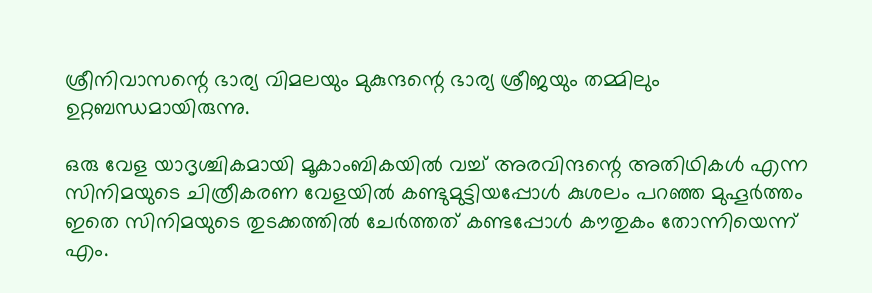ശ്രീനിവാസന്റെ ഭാര്യ വിമലയും മുകുന്ദന്റെ ഭാര്യ ശ്രീജയും തമ്മിലും ഉറ്റബന്ധമായിരുന്നു.

ഒരു വേള യാദൃശ്ചികമായി മൂകാംബികയിൽ വച്ച് അരവിന്ദന്റെ അതിഥികൾ എന്ന സിനിമയുടെ ചിത്രീകരണ വേളയിൽ കണ്ടുമുട്ടിയപ്പോൾ കുശലം പറഞ്ഞ മുഹൂർത്തം ഇതെ സിനിമയുടെ തുടക്കത്തിൽ ചേർത്തത് കണ്ടപ്പോൾ കൗതുകം തോന്നിയെന്ന് എം.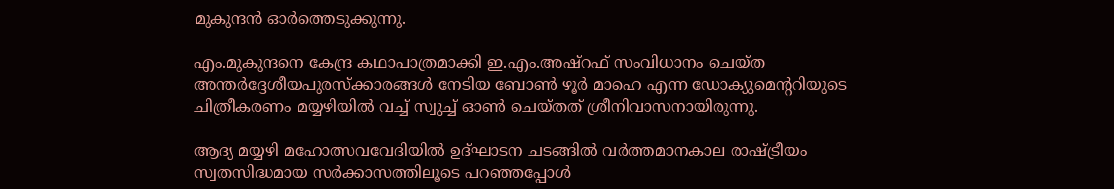മുകുന്ദൻ ഓർത്തെടുക്കുന്നു.

എം.മുകുന്ദനെ കേന്ദ്ര കഥാപാത്രമാക്കി ഇ.എം.അഷ്റഫ് സംവിധാനം ചെയ്ത അന്തർദ്ദേശീയപുരസ്ക്കാരങ്ങൾ നേടിയ ബോൺ ഴൂർ മാഹെ എന്ന ഡോക്യുമെന്ററിയുടെ ചിത്രീകരണം മയ്യഴിയിൽ വച്ച് സ്വുച്ച് ഓൺ ചെയ്തത് ശ്രീനിവാസനായിരുന്നു.

ആദ്യ മയ്യഴി മഹോത്സവവേദിയിൽ ഉദ്ഘാടന ചടങ്ങിൽ വർത്തമാനകാല രാഷ്ട്രീയം സ്വതസിദ്ധമായ സർക്കാസത്തിലൂടെ പറഞ്ഞപ്പോൾ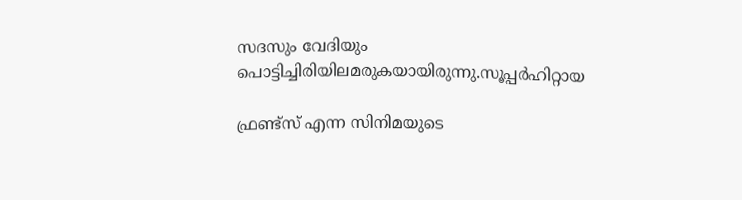സദസും വേദിയും പൊട്ടിച്ചിരിയിലമരുകയായിരുന്നു.സൂപ്പർഹിറ്റായ

ഫ്രണ്ട്സ് എന്ന സിനിമയുടെ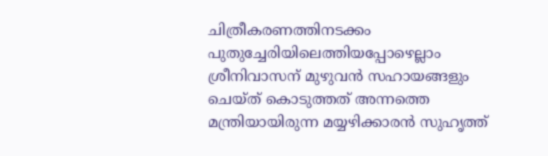ചിത്രീകരണത്തിനടക്കം പുതുച്ചേരിയിലെത്തിയപ്പോഴെല്ലാം ശ്രീനിവാസന് മുഴുവൻ സഹായങ്ങളും ചെയ്ത് കൊടുത്തത് അന്നത്തെ മന്ത്രിയായിരുന്ന മയ്യഴിക്കാരൻ സുഹൃത്ത്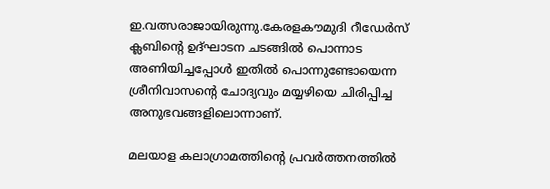ഇ.വത്സരാജായിരുന്നു.കേരളകൗമുദി റീഡേർസ് ക്ലബിന്റെ ഉദ്ഘാടന ചടങ്ങിൽ പൊന്നാട അണിയിച്ചപ്പോൾ ഇതിൽ പൊന്നുണ്ടോയെന്ന ശ്രീനിവാസന്റെ ചോദ്യവും മയ്യഴിയെ ചിരിപ്പിച്ച അനുഭവങ്ങളിലൊന്നാണ്.

മലയാള കലാഗ്രാമത്തിന്റെ പ്രവർത്തനത്തിൽ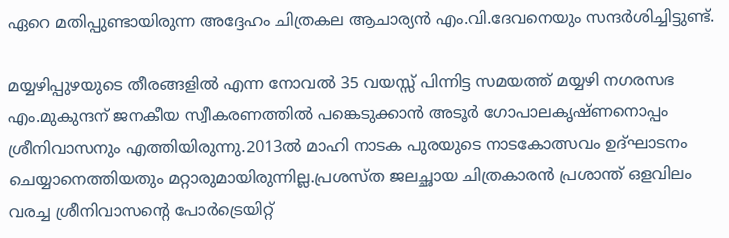ഏറെ മതിപ്പുണ്ടായിരുന്ന അദ്ദേഹം ചിത്രകല ആചാര്യൻ എം.വി.ദേവനെയും സന്ദർശിച്ചിട്ടുണ്ട്.

മയ്യഴിപ്പുഴയുടെ തീരങ്ങളിൽ എന്ന നോവൽ 35 വയസ്സ് പിന്നിട്ട സമയത്ത് മയ്യഴി നഗരസഭ എം.മുകുന്ദന് ജനകീയ സ്വീകരണത്തിൽ പങ്കെടുക്കാൻ അടൂർ ഗോപാലകൃഷ്ണനൊപ്പം ശ്രീനിവാസനും എത്തിയിരുന്നു.2013ൽ മാഹി നാടക പുരയുടെ നാടകോത്സവം ഉദ്ഘാടനം ചെയ്യാനെത്തിയതും മറ്റാരുമായിരുന്നില്ല.പ്രശസ്ത ജലച്ഛായ ചിത്രകാരൻ പ്രശാന്ത് ഒളവിലം വരച്ച ശ്രീനിവാസന്റെ പോർട്രെയിറ്റ്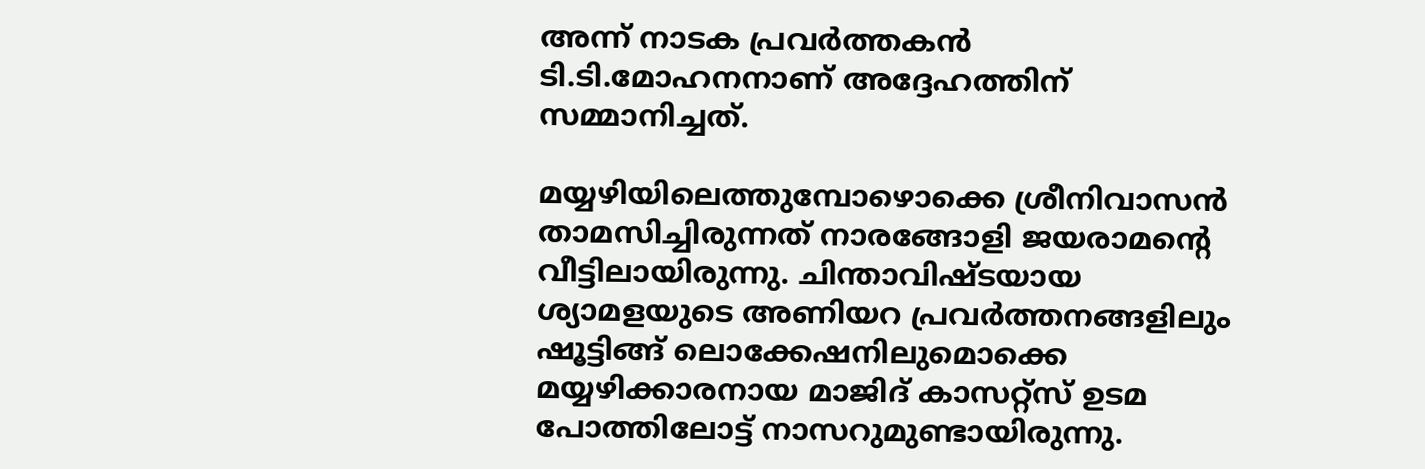അന്ന് നാടക പ്രവർത്തകൻ ടി.ടി.മോഹനനാണ് അദ്ദേഹത്തിന് സമ്മാനിച്ചത്.

മയ്യഴിയിലെത്തുമ്പോഴൊക്കെ ശ്രീനിവാസൻ താമസിച്ചിരുന്നത് നാരങ്ങോളി ജയരാമന്റെ വീട്ടിലായിരുന്നു. ചിന്താവിഷ്ടയായ ശ്യാമളയുടെ അണിയറ പ്രവർത്തനങ്ങളിലും ഷൂട്ടിങ്ങ് ലൊക്കേഷനിലുമൊക്കെ മയ്യഴിക്കാരനായ മാജിദ് കാസറ്റ്സ് ഉടമ പോത്തിലോട്ട് നാസറുമുണ്ടായിരുന്നു.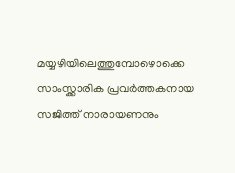മയ്യഴിയിലെത്തുമ്പോഴൊക്കെ സാംസ്ക്കാരിക പ്രവർത്തകനായ സജിത്ത് നാരായണനും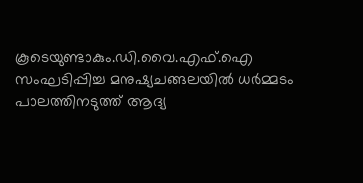കൂടെയുണ്ടാകും.ഡി.വൈ.എഫ്.ഐ സംഘടിപ്പിച്ച മനുഷ്യചങ്ങലയിൽ ധർമ്മടം പാലത്തിനടുത്ത് ആദ്യ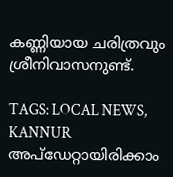കണ്ണിയായ ചരിത്രവും ശ്രീനിവാസനുണ്ട്.

TAGS: LOCAL NEWS, KANNUR
അപ്ഡേറ്റായിരിക്കാം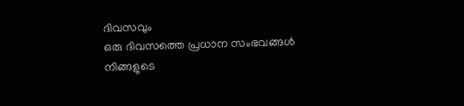ദിവസവും
ഒരു ദിവസത്തെ പ്രധാന സംഭവങ്ങൾ നിങ്ങളുടെ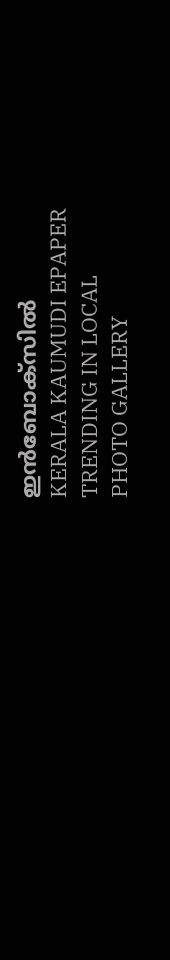ഇൻബോക്സിൽ
KERALA KAUMUDI EPAPER
TRENDING IN LOCAL
PHOTO GALLERY